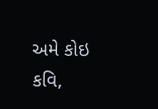અમે કોઇ કવિ,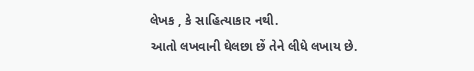લેખક , કે સાહિત્યાકાર નથી.
આતો લખવાની ઘેલછા છેં તેને લીધે લખાય છે.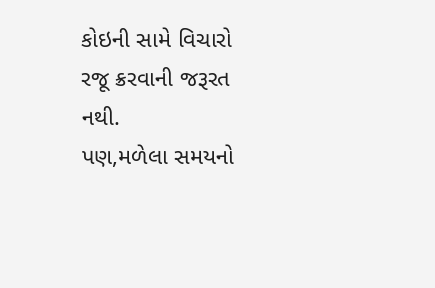કોઇની સામે વિચારો રજૂ ક્રરવાની જરૂરત નથી.
પણ,મળેલા સમયનો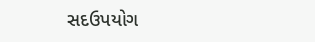સદઉપયોગ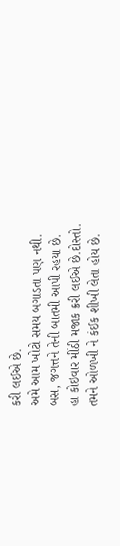કરી લઈએ છે.
અમે આમ ખોટો સમય બગાડતા પણ નથી.
બસ, જગત્તને તેની બાતમી આપી રહયા છે.
હા કોઇવાર મીંઠી મજાક ક્રરી લઈએ છે.દોસ્તો.
તમને ઓળખી ને કંઈક શીખી લેતા હોય છે.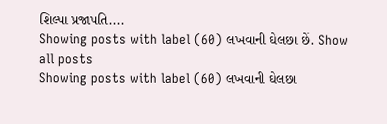શિલ્પા પ્રજાપતિ....
Showing posts with label (60) લખવાની ઘેલછા છેં. Show all posts
Showing posts with label (60) લખવાની ઘેલછા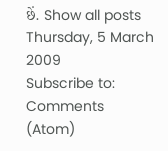છેં. Show all posts
Thursday, 5 March 2009
Subscribe to:
Comments (Atom)